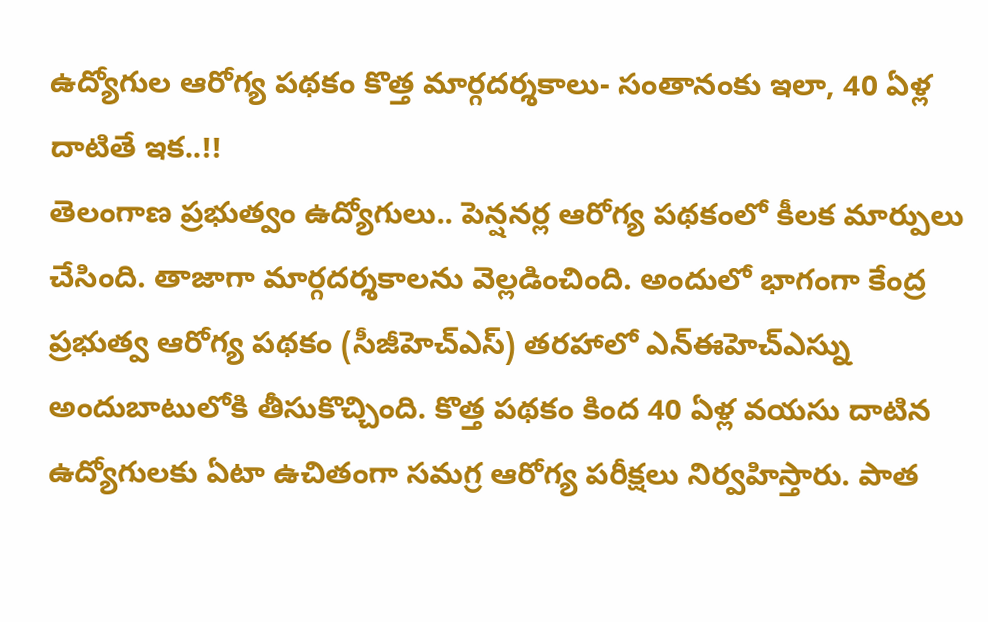ఉద్యోగుల ఆరోగ్య పథకం కొత్త మార్గదర్శకాలు- సంతానంకు ఇలా, 40 ఏళ్ల దాటితే ఇక..!!
తెలంగాణ ప్రభుత్వం ఉద్యోగులు.. పెన్షనర్ల ఆరోగ్య పథకంలో కీలక మార్పులు చేసింది. తాజాగా మార్గదర్శకాలను వెల్లడించింది. అందులో భాగంగా కేంద్ర ప్రభుత్వ ఆరోగ్య పథకం (సీజీహెచ్ఎస్) తరహాలో ఎన్ఈహెచ్ఎస్ను అందుబాటులోకి తీసుకొచ్చింది. కొత్త పథకం కింద 40 ఏళ్ల వయసు దాటిన ఉద్యోగులకు ఏటా ఉచితంగా సమగ్ర ఆరోగ్య పరీక్షలు నిర్వహిస్తారు. పాత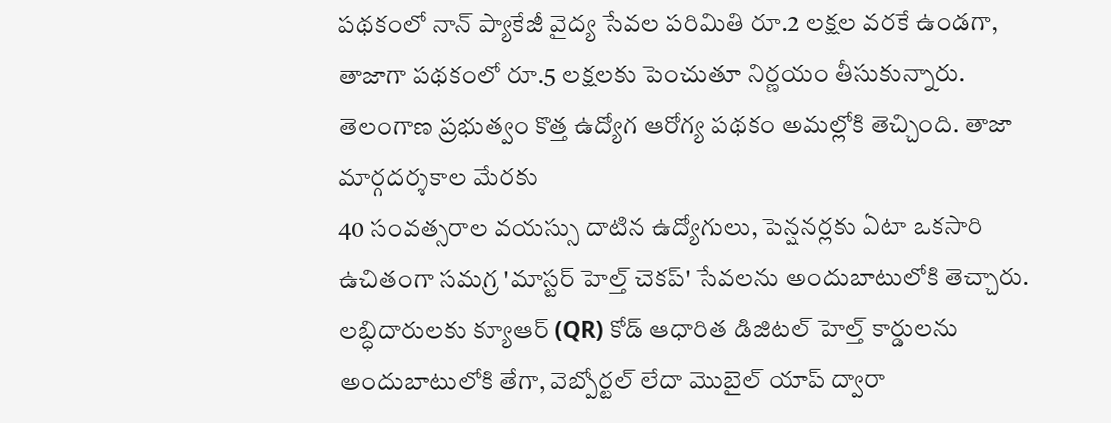పథకంలో నాన్ ప్యాకేజీ వైద్య సేవల పరిమితి రూ.2 లక్షల వరకే ఉండగా, తాజాగా పథకంలో రూ.5 లక్షలకు పెంచుతూ నిర్ణయం తీసుకున్నారు.
తెలంగాణ ప్రభుత్వం కొత్త ఉద్యోగ ఆరోగ్య పథకం అమల్లోకి తెచ్చింది. తాజా మార్గదర్శకాల మేరకు
40 సంవత్సరాల వయస్సు దాటిన ఉద్యోగులు, పెన్షనర్లకు ఏటా ఒకసారి ఉచితంగా సమగ్ర 'మాస్టర్ హెల్త్ చెకప్' సేవలను అందుబాటులోకి తెచ్చారు. లబ్ధిదారులకు క్యూఆర్ (QR) కోడ్ ఆధారిత డిజిటల్ హెల్త్ కార్డులను అందుబాటులోకి తేగా, వెబ్పోర్టల్ లేదా మొబైల్ యాప్ ద్వారా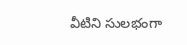వీటిని సులభంగా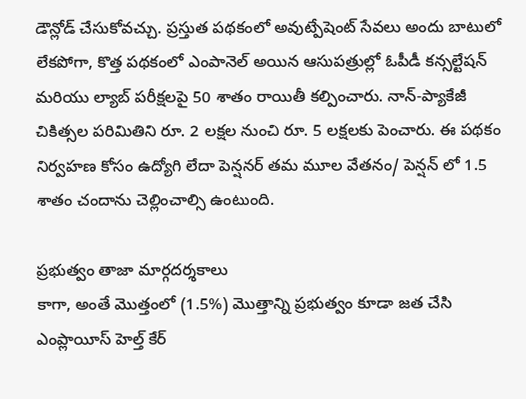డౌన్లోడ్ చేసుకోవచ్చు. ప్రస్తుత పథకంలో అవుట్పేషెంట్ సేవలు అందు బాటులో లేకపోగా, కొత్త పథకంలో ఎంపానెల్ అయిన ఆసుపత్రుల్లో ఓపీడీ కన్సల్టేషన్ మరియు ల్యాబ్ పరీక్షలపై 50 శాతం రాయితీ కల్పించారు. నాన్-ప్యాకేజీ చికిత్సల పరిమితిని రూ. 2 లక్షల నుంచి రూ. 5 లక్షలకు పెంచారు. ఈ పథకం నిర్వహణ కోసం ఉద్యోగి లేదా పెన్షనర్ తమ మూల వేతనం/ పెన్షన్ లో 1.5 శాతం చందాను చెల్లించాల్సి ఉంటుంది.

ప్రభుత్వం తాజా మార్గదర్శకాలు
కాగా, అంతే మొత్తంలో (1.5%) మొత్తాన్ని ప్రభుత్వం కూడా జత చేసి ఎంప్లాయీస్ హెల్త్ కేర్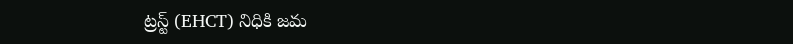ట్రస్ట్ (EHCT) నిధికి జమ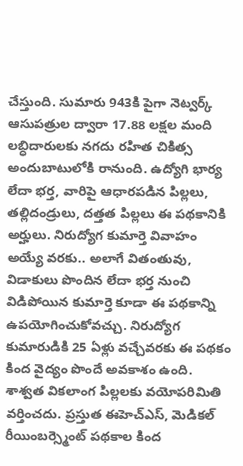చేస్తుంది. సుమారు 943కి పైగా నెట్వర్క్ ఆసుపత్రుల ద్వారా 17.88 లక్షల మంది లబ్ధిదారులకు నగదు రహిత చికిత్స అందుబాటులోకి రానుంది. ఉద్యోగి భార్య లేదా భర్త, వారిపై ఆధారపడిన పిల్లలు, తల్లిదండ్రులు, దత్తత పిల్లలు ఈ పథకానికి అర్హులు. నిరుద్యోగ కుమార్తె వివాహం అయ్యే వరకు.. అలాగే వితంతువు, విడాకులు పొందిన లేదా భర్త నుంచి విడిపోయిన కుమార్తె కూడా ఈ పథకాన్ని ఉపయోగించుకోవచ్చు. నిరుద్యోగ కుమారుడికి 25 ఏళ్లు వచ్చేవరకు ఈ పథకం కింద వైద్యం పొందే అవకాశం ఉంది. శాశ్వత వికలాంగ పిల్లలకు వయోపరిమితి వర్తించదు. ప్రస్తుత ఈహెచ్ఎస్, మెడికల్ రీయింబర్స్మెంట్ పథకాల కింద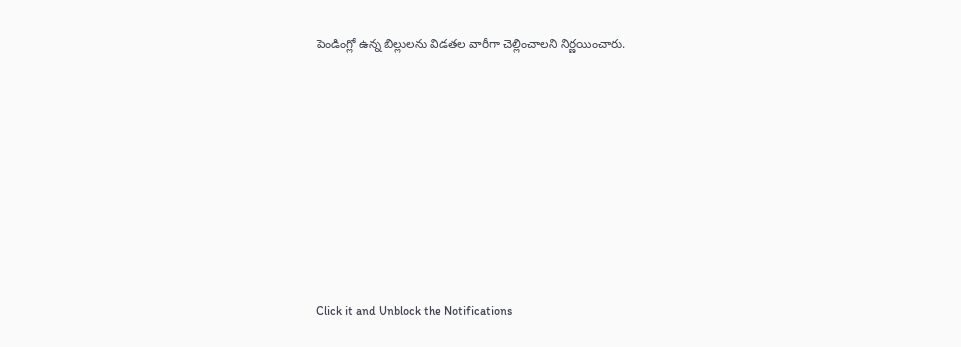పెండింగ్లో ఉన్న బిల్లులను విడతల వారీగా చెల్లించాలని నిర్ణయించారు.












Click it and Unblock the Notifications